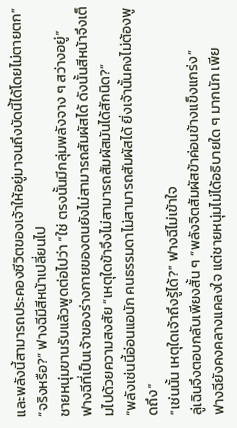และพลังนี้สามารถประคองชีวิตของเจ้าให้อยู่มาจนถึงบัดนี้ได้โดยไม่ตายตก”
“จริงหรือ?” ฟางฉีมีสีหน้าเปลี่ยนไป
ชายหนุ่มขานรับแล้วพูดต่อไปว่า “ใช่ ตรงนั้นมีกลุ่มพลังจาง ๆ สว่างอยู่”
ฟางฉีที่เป็นเจ้าของร่างกายของตนยังไม่สามารถสัมผัสได้ ดังนั้นสีหน้าจึงเต็มไปด้วยความสงสัย “เหตุใดข้าจึงไม่สามารถสัมผัสมันได้สักนิด?”
“พลังเช่นนี้อ่อนแอนัก คนธรรมดาไม่สามารถสัมผัสได้ ยิ่งเจ้านั้นคงไม่ต้องพูดถึง”
“เช่นนั้น เหตุใดเจ้าถึงรู้ได้?” ฟางฉีไม่เข้าใจ
ลู่เฉินจึงตอบกลับเพียงสั้น ๆ “พลังจิตสัมผัสข้าค่อนข้างแข็งแกร่ง”
ฟางฉียังคงคลางแคลงใจ แต่ชายหนุ่มไม่ได้อธิบายใด ๆ มากนัก เพีย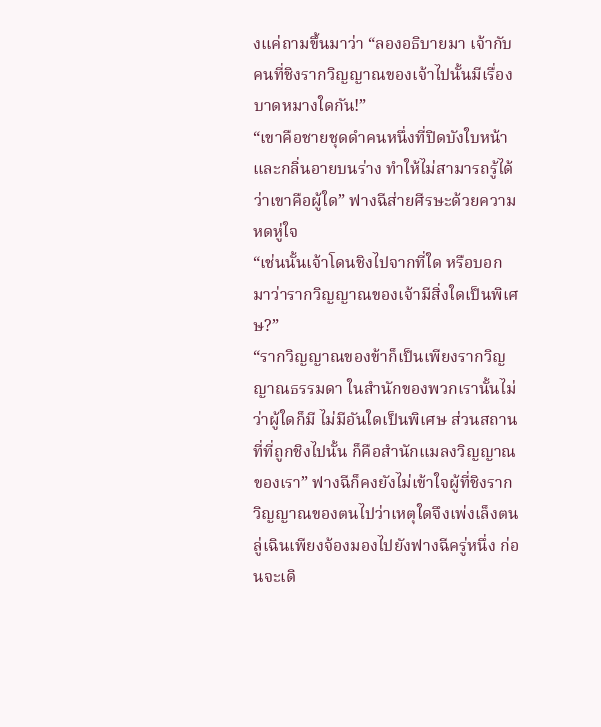งแค่ถามขึ้นมาว่า “ลองอธิบายมา เจ้ากับคนที่ชิงรากวิญญาณของเจ้าไปนั้นมีเรื่องบาดหมางใดกัน!”
“เขาคือชายชุดดำคนหนึ่งที่ปิดบังใบหน้าและกลิ่นอายบนร่าง ทำให้ไม่สามารถรู้ได้ว่าเขาคือผู้ใด” ฟางฉีส่ายศีรษะด้วยความหดหู่ใจ
“เช่นนั้นเจ้าโดนชิงไปจากที่ใด หรือบอกมาว่ารากวิญญาณของเจ้ามีสิ่งใดเป็นพิเศษ?”
“รากวิญญาณของข้าก็เป็นเพียงรากวิญญาณธรรมดา ในสำนักของพวกเรานั้นไม่ว่าผู้ใดก็มี ไม่มีอันใดเป็นพิเศษ ส่วนสถานที่ที่ถูกชิงไปนั้น ก็คือสำนักแมลงวิญญาณของเรา” ฟางฉีก็คงยังไม่เข้าใจผู้ที่ชิงรากวิญญาณของตนไปว่าเหตุใดจึงเพ่งเล็งตน
ลู่เฉินเพียงจ้องมองไปยังฟางฉีครู่หนึ่ง ก่อนจะเดิ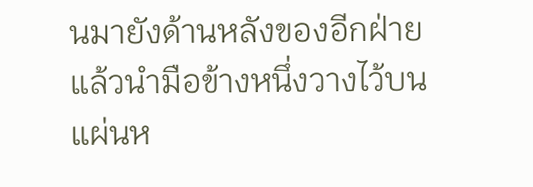นมายังด้านหลังของอีกฝ่าย แล้วนำมือข้างหนึ่งวางไว้บนแผ่นห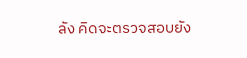ลัง คิดจะตรวจสอบยัง